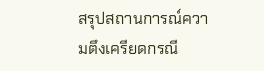สรุปสถานการณ์ความตึงเครียดกรณี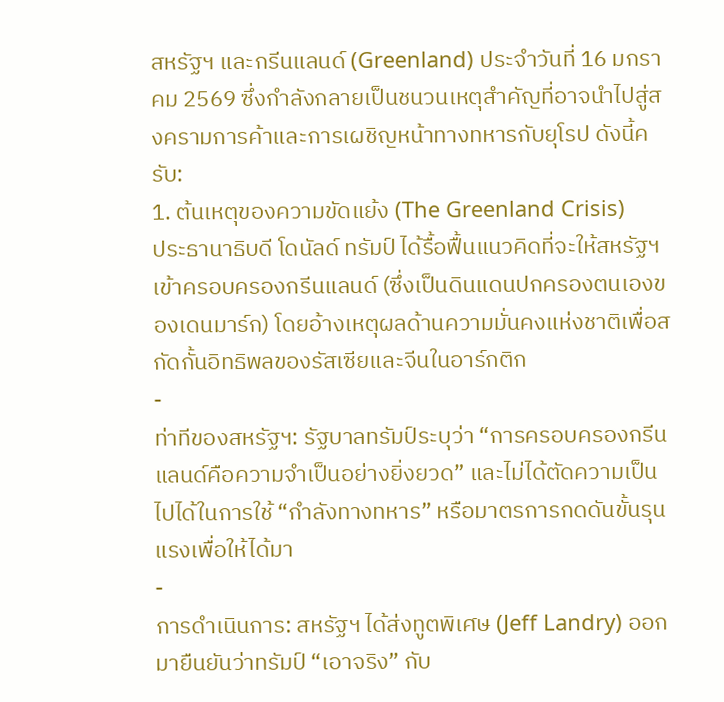สหรัฐฯ และกรีนแลนด์ (Greenland) ประจำวันที่ 16 มกราคม 2569 ซึ่งกำลังกลายเป็นชนวนเหตุสำคัญที่อาจนำไปสู่สงครามการค้าและการเผชิญหน้าทางทหารกับยุโรป ดังนี้ครับ:
1. ต้นเหตุของความขัดแย้ง (The Greenland Crisis)
ประธานาธิบดี โดนัลด์ ทรัมป์ ได้รื้อฟื้นแนวคิดที่จะให้สหรัฐฯ เข้าครอบครองกรีนแลนด์ (ซึ่งเป็นดินแดนปกครองตนเองของเดนมาร์ก) โดยอ้างเหตุผลด้านความมั่นคงแห่งชาติเพื่อสกัดกั้นอิทธิพลของรัสเซียและจีนในอาร์กติก
-
ท่าทีของสหรัฐฯ: รัฐบาลทรัมป์ระบุว่า “การครอบครองกรีนแลนด์คือความจำเป็นอย่างยิ่งยวด” และไม่ได้ตัดความเป็นไปได้ในการใช้ “กำลังทางทหาร” หรือมาตรการกดดันขั้นรุนแรงเพื่อให้ได้มา
-
การดำเนินการ: สหรัฐฯ ได้ส่งทูตพิเศษ (Jeff Landry) ออกมายืนยันว่าทรัมป์ “เอาจริง” กับ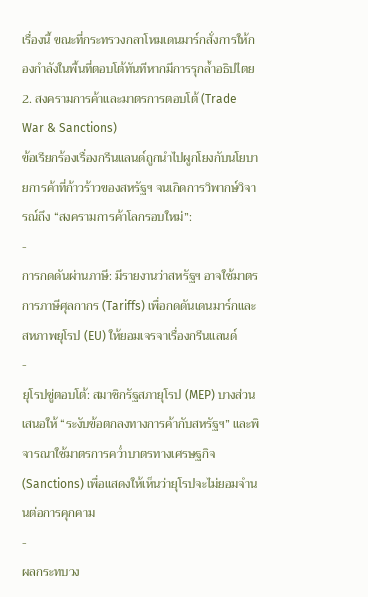เรื่องนี้ ขณะที่กระทรวงกลาโหมเดนมาร์กสั่งการให้กองกำลังในพื้นที่ตอบโต้ทันทีหากมีการรุกล้ำอธิปไตย
2. สงครามการค้าและมาตรการตอบโต้ (Trade War & Sanctions)
ข้อเรียกร้องเรื่องกรีนแลนด์ถูกนำไปผูกโยงกับนโยบายการค้าที่ก้าวร้าวของสหรัฐฯ จนเกิดการวิพากษ์วิจารณ์ถึง “สงครามการค้าโลกรอบใหม่”:
-
การกดดันผ่านภาษี: มีรายงานว่าสหรัฐฯ อาจใช้มาตรการภาษีศุลกากร (Tariffs) เพื่อกดดันเดนมาร์กและสหภาพยุโรป (EU) ให้ยอมเจรจาเรื่องกรีนแลนด์
-
ยุโรปขู่ตอบโต้: สมาชิกรัฐสภายุโรป (MEP) บางส่วนเสนอให้ “ระงับข้อตกลงทางการค้ากับสหรัฐฯ” และพิจารณาใช้มาตรการคว่ำบาตรทางเศรษฐกิจ (Sanctions) เพื่อแสดงให้เห็นว่ายุโรปจะไม่ยอมจำนนต่อการคุกคาม
-
ผลกระทบวง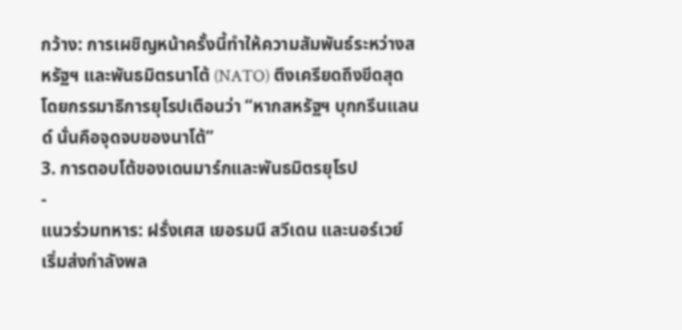กว้าง: การเผชิญหน้าครั้งนี้ทำให้ความสัมพันธ์ระหว่างสหรัฐฯ และพันธมิตรนาโต้ (NATO) ตึงเครียดถึงขีดสุด โดยกรรมาธิการยุโรปเตือนว่า “หากสหรัฐฯ บุกกรีนแลนด์ นั่นคือจุดจบของนาโต้”
3. การตอบโต้ของเดนมาร์กและพันธมิตรยุโรป
-
แนวร่วมทหาร: ฝรั่งเศส เยอรมนี สวีเดน และนอร์เวย์ เริ่มส่งกำลังพล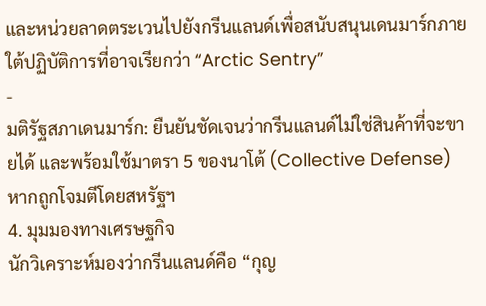และหน่วยลาดตระเวนไปยังกรีนแลนด์เพื่อสนับสนุนเดนมาร์กภายใต้ปฏิบัติการที่อาจเรียกว่า “Arctic Sentry”
-
มติรัฐสภาเดนมาร์ก: ยืนยันชัดเจนว่ากรีนแลนด์ไม่ใช่สินค้าที่จะขายได้ และพร้อมใช้มาตรา 5 ของนาโต้ (Collective Defense) หากถูกโจมตีโดยสหรัฐฯ
4. มุมมองทางเศรษฐกิจ
นักวิเคราะห์มองว่ากรีนแลนด์คือ “กุญ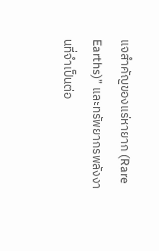แจสำคัญของแร่หายาก (Rare Earths)” และทรัพยากรพลังงานที่จำเป็นต่อ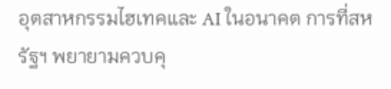อุตสาหกรรมไฮเทคและ AI ในอนาคต การที่สหรัฐฯ พยายามควบคุ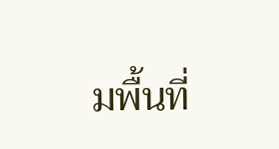มพื้นที่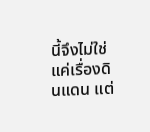นี้จึงไม่ใช่แค่เรื่องดินแดน แต่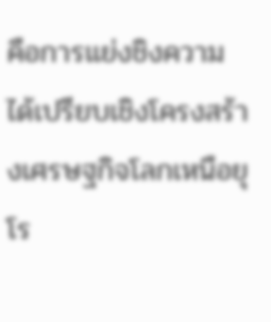คือการแย่งชิงความได้เปรียบเชิงโครงสร้างเศรษฐกิจโลกเหนือยุโร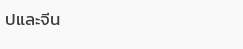ปและจีน